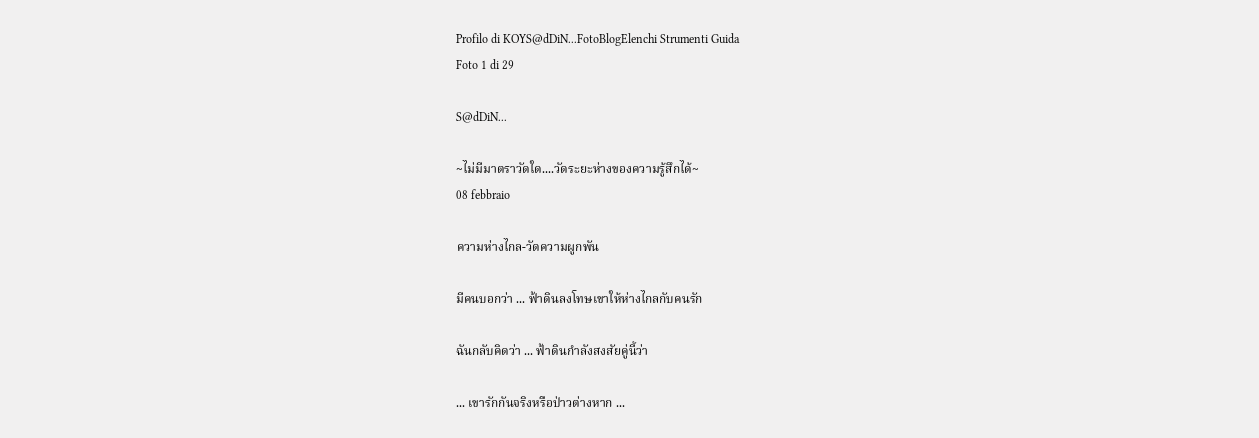Profilo di KOYS@dDiN...FotoBlogElenchi Strumenti Guida
Foto 1 di 29

S@dDiN...

~ไม่มีมาตราวัดใด....วัดระยะห่างของความรู้สึกได้~
08 febbraio

ความห่างไกล-วัดความผูกพัน

มีคนบอกว่า ... ฟ้าดินลงโทษเขาให้ห่างไกลกับคนรัก

ฉันกลับคิดว่า ... ฟ้าดินกำลังสงสัยคู่นี้ว่า

... เขารักกันจริงหรือป่าวต่างหาก ...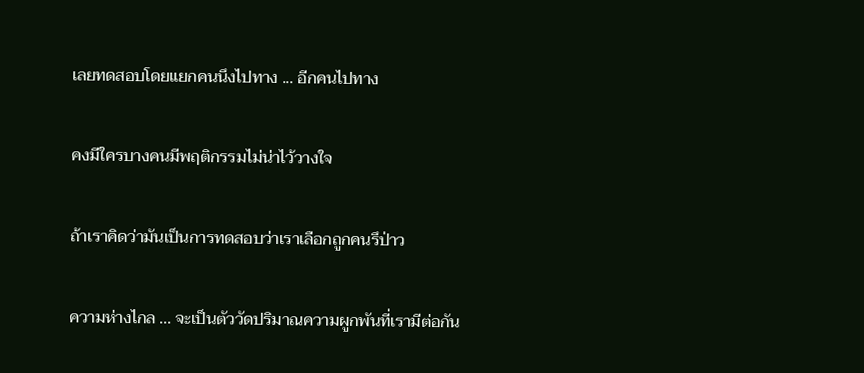เลยทดสอบโดยแยกคนนึงไปทาง ... อีกคนไปทาง

คงมีใครบางคนมีพฤติกรรมไม่น่าไว้วางใจ

ถ้าเราคิดว่ามันเป็นการทดสอบว่าเราเลือกถูกคนรึป่าว

ความห่างไกล ... จะเป็นตัววัดปริมาณความผูกพันที่เรามีต่อกัน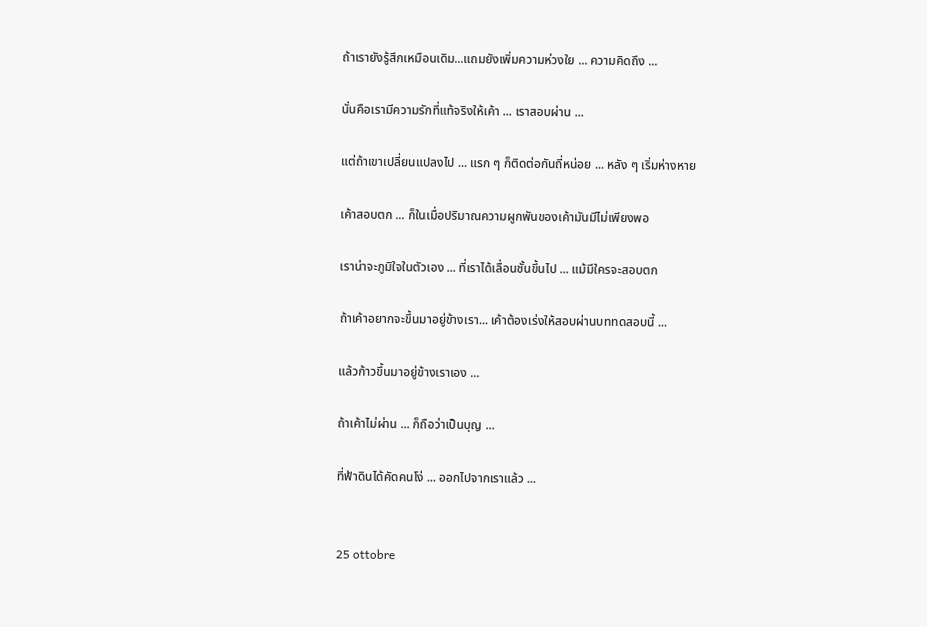ถ้าเรายังรู้สึกเหมือนเดิม...แถมยังเพิ่มความห่วงใย ... ความคิดถึง ...

นั่นคือเรามีความรักที่แท้จริงให้เค้า ... เราสอบผ่าน ...

แต่ถ้าเขาเปลี่ยนแปลงไป ... แรก ๆ ก็ติดต่อกันถี่หน่อย ... หลัง ๆ เริ่มห่างหาย

เค้าสอบตก ... ก็ในเมื่อปริมาณความผูกพันของเค้ามันมีไม่เพียงพอ

เราน่าจะภูมิใจในตัวเอง ... ที่เราได้เลื่อนชั้นขึ้นไป ... แม้มีใครจะสอบตก

ถ้าเค้าอยากจะขึ้นมาอยู่ข้างเรา... เค้าต้องเร่งให้สอบผ่านบททดสอบนี้ ...

แล้วก้าวขึ้นมาอยู่ข้างเราเอง ...

ถ้าเค้าไม่ผ่าน ... ก็ถือว่าเป็นบุญ ...

ที่ฟ้าดินได้คัดคนโง่ ... ออกไปจากเราแล้ว ...


25 ottobre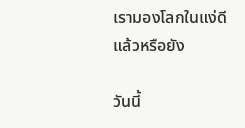เรามองโลกในแง่ดีแล้วหรือยัง

วันนี้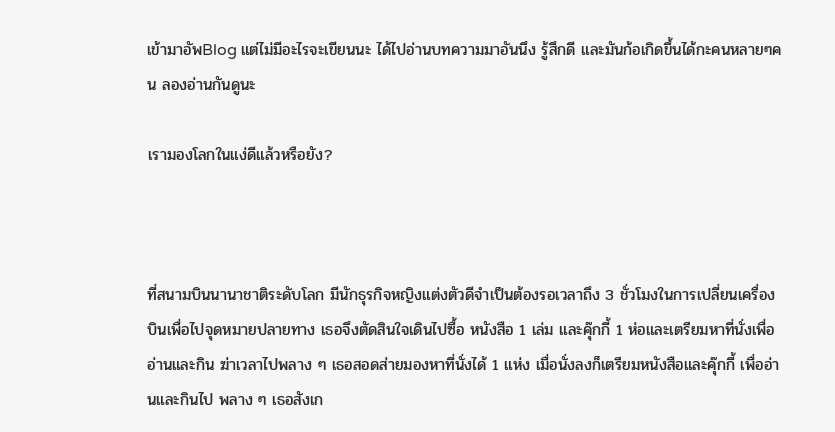เข้ามาอัพBlog แต่ไม่มีอะไรจะเขียนนะ ได้ไปอ่านบทความมาอันนึง รู้สึกดี และมันก้อเกิดขึ้นได้กะคนหลายๆคน ลองอ่านกันดูนะ

เรามองโลกในแง่ดีแล้วหรือยัง?



ที่สนามบินนานาชาติระดับโลก มีนักธุรกิจหญิงแต่งตัวดีจำเป็นต้องรอเวลาถึง 3 ชั่วโมงในการเปลี่ยนเครื่องบินเพื่อไปจุดหมายปลายทาง เธอจึงตัดสินใจเดินไปซื้อ หนังสือ 1 เล่ม และคุ๊กกี้ 1 ห่อและเตรียมหาที่นั่งเพื่ออ่านและกิน ฆ่าเวลาไปพลาง ๆ เธอสอดส่ายมองหาที่นั่งได้ 1 แห่ง เมื่อนั่งลงก็เตรียมหนังสือและคุ๊กกี้ เพื่ออ่านและกินไป พลาง ๆ เธอสังเก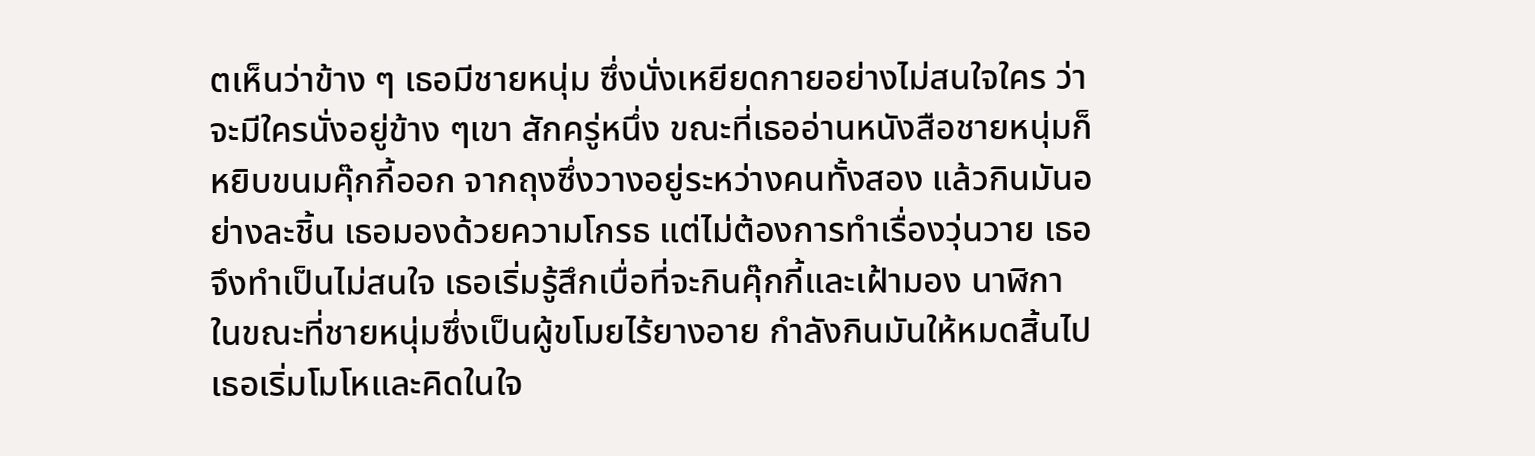ตเห็นว่าข้าง ๆ เธอมีชายหนุ่ม ซึ่งนั่งเหยียดกายอย่างไม่สนใจใคร ว่าจะมีใครนั่งอยู่ข้าง ๆเขา สักครู่หนึ่ง ขณะที่เธออ่านหนังสือชายหนุ่มก็หยิบขนมคุ๊กกี้ออก จากถุงซึ่งวางอยู่ระหว่างคนทั้งสอง แล้วกินมันอย่างละชิ้น เธอมองด้วยความโกรธ แต่ไม่ต้องการทำเรื่องวุ่นวาย เธอจึงทำเป็นไม่สนใจ เธอเริ่มรู้สึกเบื่อที่จะกินคุ๊กกี้และเฝ้ามอง นาฬิกา ในขณะที่ชายหนุ่มซึ่งเป็นผู้ขโมยไร้ยางอาย กำลังกินมันให้หมดสิ้นไป เธอเริ่มโมโหและคิดในใจ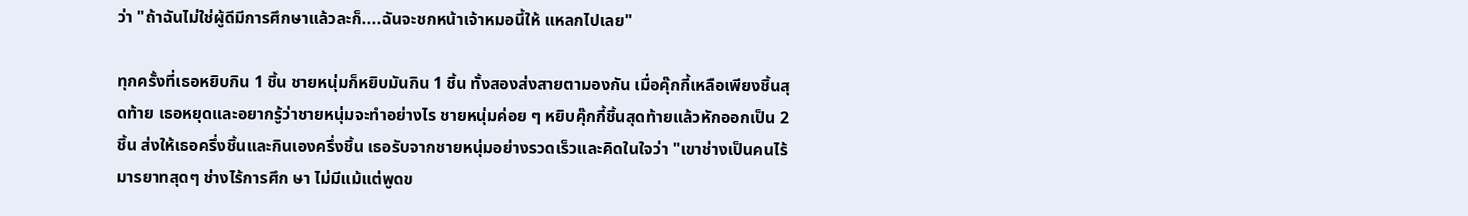ว่า "ถ้าฉันไม่ใช่ผู้ดีมีการศึกษาแล้วละก็....ฉันจะชกหน้าเจ้าหมอนี้ให้ แหลกไปเลย"

ทุกครั้งที่เธอหยิบกิน 1 ชิ้น ชายหนุ่มก็หยิบมันกิน 1 ชิ้น ทั้งสองส่งสายตามองกัน เมื่อคุ๊กกี้เหลือเพียงชิ้นสุดท้าย เธอหยุดและอยากรู้ว่าชายหนุ่มจะทำอย่างไร ชายหนุ่มค่อย ๆ หยิบคุ๊กกี้ชิ้นสุดท้ายแล้วหักออกเป็น 2 ชิ้น ส่งให้เธอครึ่งชิ้นและกินเองครึ่งชิ้น เธอรับจากชายหนุ่มอย่างรวดเร็วและคิดในใจว่า "เขาช่างเป็นคนไร้มารยาทสุดๆ ช่างไร้การศึก ษา ไม่มีแม้แต่พูดข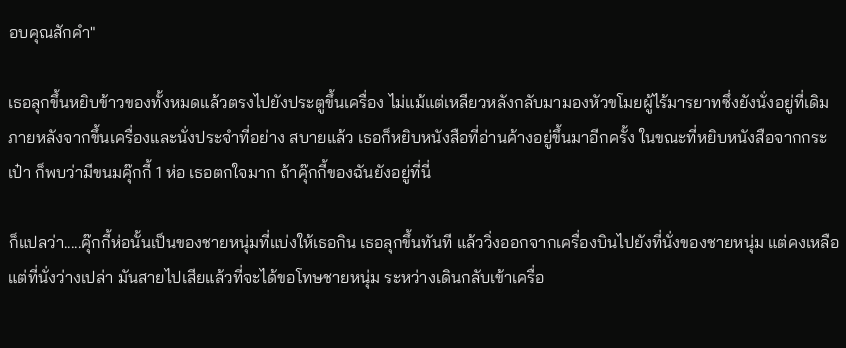อบคุณสักคำ"

เธอลุกขึ้นหยิบข้าวของทั้งหมดแล้วตรงไปยังประตูขึ้นเครื่อง ไม่แม้แต่เหลียวหลังกลับมามองหัวขโมยผู้ไร้มารยาทซึ่งยังนั่งอยู่ที่เดิม ภายหลังจากขึ้นเครื่องและนั่งประจำที่อย่าง สบายแล้ว เธอก็หยิบหนังสือที่อ่านค้างอยู่ขึ้นมาอีกครั้ง ในขณะที่หยิบหนังสือจากกระเป๋า ก็พบว่ามีขนมคุ๊กกี้ 1 ห่อ เธอตกใจมาก ถ้าคุ๊กกี้ของฉันยังอยู่ที่นี่

ก็แปลว่า.....คุ๊กกี้ห่อนั้นเป็นของชายหนุ่มที่แบ่งให้เธอกิน เธอลุกขึ้นทันที แล้ววิ่งออกจากเครื่องบินไปยังที่นั่งของชายหนุ่ม แต่คงเหลือแต่ที่นั่งว่างเปล่า มันสายไปเสียแล้วที่จะได้ขอโทษชายหนุ่ม ระหว่างเดินกลับเข้าเครื่อ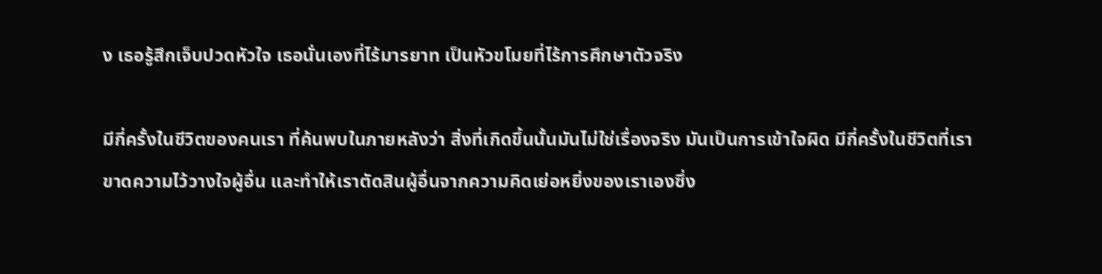ง เธอรู้สึกเจ็บปวดหัวใจ เธอนั่นเองที่ไร้มารยาท เป็นหัวขโมยที่ไร้การศึกษาตัวจริง

มีกี่ครั้งในชีวิตของคนเรา ที่ค้นพบในภายหลังว่า สิ่งที่เกิดขึ้นนั้นมันไม่ใช่เรื่องจริง มันเป็นการเข้าใจผิด มีกี่ครั้งในชีวิตที่เราขาดความไว้วางใจผู้อื่น และทำให้เราตัดสินผู้อื่นจากความคิดเย่อหยิ่งของเราเองซึ่ง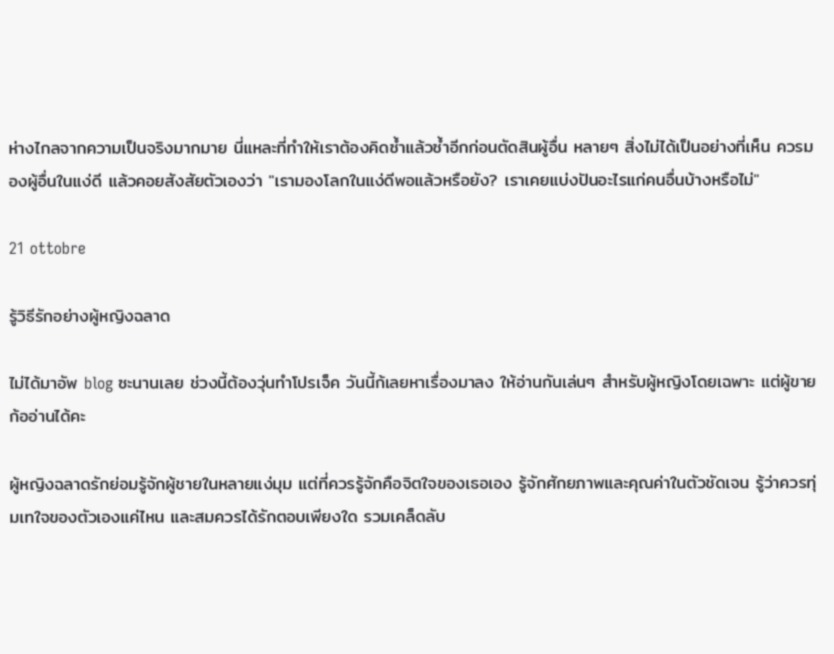ห่างไกลจากความเป็นจริงมากมาย นี่แหละที่ทำให้เราต้องคิดซ้ำแล้วซ้ำอีกก่อนตัดสินผู้อื่น หลายๆ สิ่งไม่ได้เป็นอย่างที่เห็น ควรมองผู้อื่นในแง่ดี แล้วคอยสังสัยตัวเองว่า "เรามองโลกในแง่ดีพอแล้วหรือยัง? เราเคยแบ่งปันอะไรแก่คนอื่นบ้างหรือไม่"

21 ottobre

รู้วิธีรักอย่างผู้หญิงฉลาด

ไม่ได้มาอัพ blog ซะนานเลย ช่วงนี้ต้องวุ่นทำโปรเจ็ค วันนี้ก้เลยหาเรื่องมาลง ให้อ่านกันเล่นๆ สำหรับผู้หญิงโดยเฉพาะ แต่ผู้ขายก้ออ่านได้คะ

ผู้หญิงฉลาดรักย่อมรู้จักผู้ชายในหลายแง่มุม แต่ที่ควรรู้จักคือจิตใจของเธอเอง รู้จักศักยภาพและคุณค่าในตัวชัดเจน รู้ว่าควรทุ่มเทใจของตัวเองแค่ไหน และสมควรได้รักตอบเพียงใด รวมเคล็ดลับ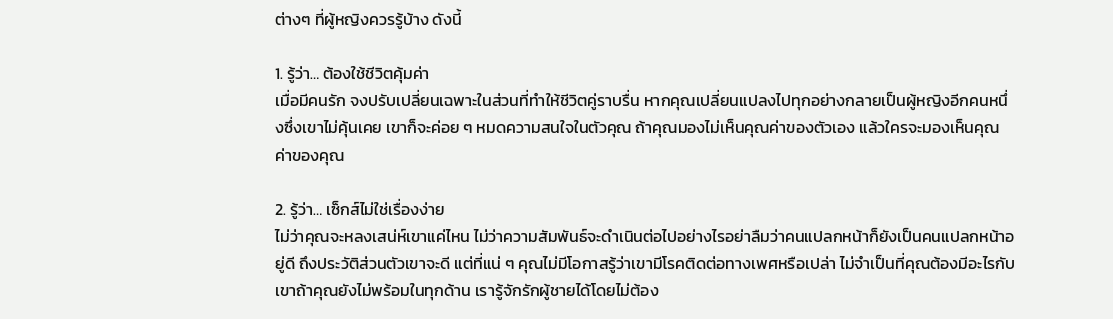ต่างๆ ที่ผู้หญิงควรรู้บ้าง ดังนี้

1. รู้ว่า… ต้องใช้ชีวิตคุ้มค่า
เมื่อมีคนรัก จงปรับเปลี่ยนเฉพาะในส่วนที่ทำให้ชีวิตคู่ราบรื่น หากคุณเปลี่ยนแปลงไปทุกอย่างกลายเป็นผู้หญิงอีกคนหนึ่งซึ่งเขาไม่คุ้นเคย เขาก็จะค่อย ๆ หมดความสนใจในตัวคุณ ถ้าคุณมองไม่เห็นคุณค่าของตัวเอง แล้วใครจะมองเห็นคุณค่าของคุณ

2. รู้ว่า… เซ็กส์ไม่ใช่เรื่องง่าย
ไม่ว่าคุณจะหลงเสน่ห์เขาแค่ไหน ไม่ว่าความสัมพันธ์จะดำเนินต่อไปอย่างไรอย่าลืมว่าคนแปลกหน้าก็ยังเป็นคนแปลกหน้าอยู่ดี ถึงประวัติส่วนตัวเขาจะดี แต่ที่แน่ ๆ คุณไม่มีโอกาสรู้ว่าเขามีโรคติดต่อทางเพศหรือเปล่า ไม่จำเป็นที่คุณต้องมีอะไรกับเขาถ้าคุณยังไม่พร้อมในทุกด้าน เรารู้จักรักผู้ชายได้โดยไม่ต้อง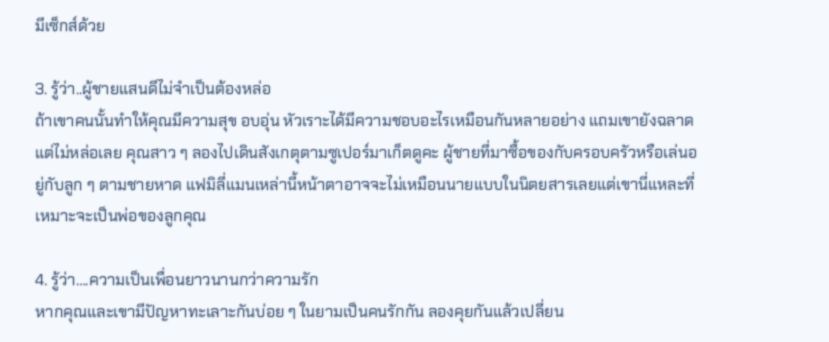มีเซ็กส์ด้วย

3. รู้ว่า..ผู้ชายแสนดีไม่จำเป็นต้องหล่อ
ถ้าเขาคนนั้นทำให้คุณมีความสุข อบอุ่น หัวเราะได้มีความชอบอะไรเหมือนกันหลายอย่าง แถมเขายังฉลาด แต่ไม่หล่อเลย คุณสาว ๆ ลองไปเดินสังเกตุตามซูเปอร์มาเก็ตดูคะ ผู้ชายที่มาซื้อของกับครอบครัวหรือเล่นอยู่กับลูก ๆ ตามชายหาด แฟมิลี่แมนเหล่านี้หน้าตาอาจจะไม่เหมือนนายแบบในนิตยสารเลยแต่เขานี่แหละที่เหมาะจะเป็นพ่อของลูกคุณ

4. รู้ว่า….ความเป็นเพื่อนยาวนานกว่าความรัก
หากคุณและเขามีปัญหาทะเลาะกันบ่อย ๆ ในยามเป็นคนรักกัน ลองคุยกันแล้วเปลี่ยน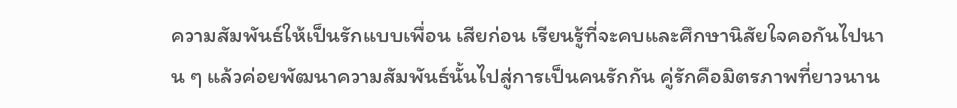ความสัมพันธ์ให้เป็นรักแบบเพื่อน เสียก่อน เรียนรู้ที่จะคบและศึกษานิสัยใจคอกันไปนาน ๆ แล้วค่อยพัฒนาความสัมพันธ์นั้นไปสู่การเป็นคนรักกัน คู่รักคือมิตรภาพที่ยาวนาน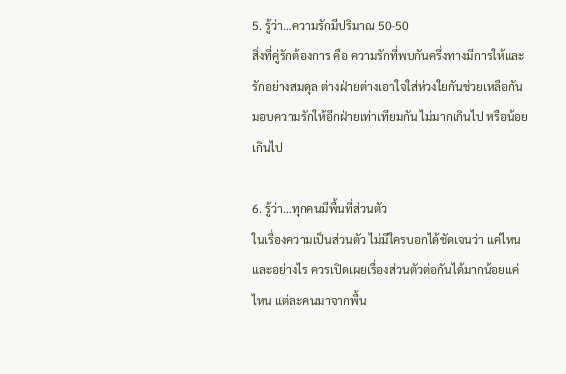5. รู้ว่า…ความรักมีปริมาณ 50-50
สิ่งที่คู่รักต้องการ คือ ความรักที่พบกันครึ่งทางมีการให้และรักอย่างสมดุล ต่างฝ่ายต่างเอาใจใส่ห่วงใยกันช่วยเหลือกัน มอบความรักให้อีกฝ่ายเท่าเทียมกัน ไม่มากเกินไป หรือน้อยเกินไป

6. รู้ว่า…ทุกคนมีพื้นที่ส่วนตัว
ในเรื่องความเป็นส่วนตัว ไม่มีใครบอกได้ชัดเจนว่า แค่ไหนและอย่างไร ควรเปิดเผยเรื่องส่วนตัวต่อกันได้มากน้อยแค่ไหน แต่ละคนมาจากพื้น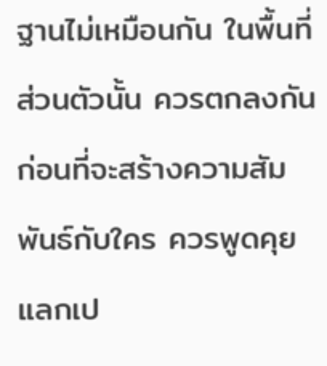ฐานไม่เหมือนกัน ในพื้นที่ส่วนตัวนั้น ควรตกลงกันก่อนที่จะสร้างความสัมพันธ์กับใคร ควรพูดคุยแลกเป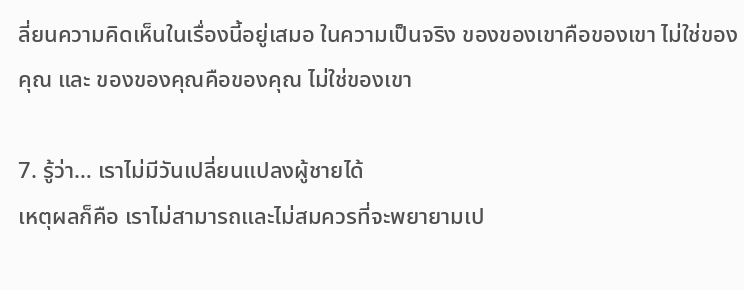ลี่ยนความคิดเห็นในเรื่องนี้อยู่เสมอ ในความเป็นจริง ของของเขาคือของเขา ไม่ใช่ของคุณ และ ของของคุณคือของคุณ ไม่ใช่ของเขา

7. รู้ว่า… เราไม่มีวันเปลี่ยนแปลงผู้ชายได้
เหตุผลก็คือ เราไม่สามารถและไม่สมควรที่จะพยายามเป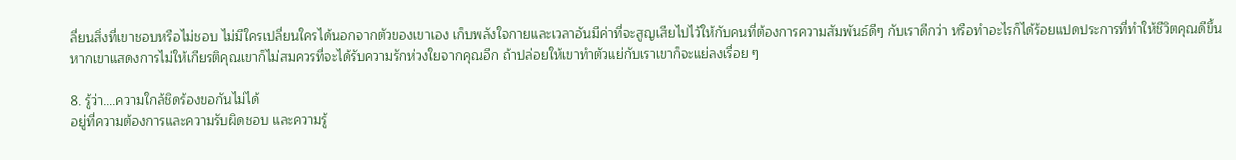ลี่ยนสิ่งที่เขาชอบหรือไม่ชอบ ไม่มีใครเปลี่ยนใครได้นอกจากตัวของเขาเอง เก็บพลังใจกายและเวลาอันมีค่าที่จะสูญเสียไปไว้ให้กับคนที่ต้องการความสัมพันธ์ดีๆ กับเราดีกว่า หรือทำอะไรก็ได้ร้อยแปดประการที่ทำให้ชีวิตคุณดีขึ้น
หากเขาแสดงการไม่ให้เกียรติคุณเขาก็ไม่สมควรที่จะได้รับความรักห่วงใยจากคุณอีก ถ้าปล่อยให้เขาทำตัวแย่กับเราเขาก็จะแย่ลงเรื่อย ๆ

8. รู้ว่า….ความใกล้ชิดร้องขอกันไม่ได้
อยู่ที่ความต้องการและความรับผิดชอบ และความรู้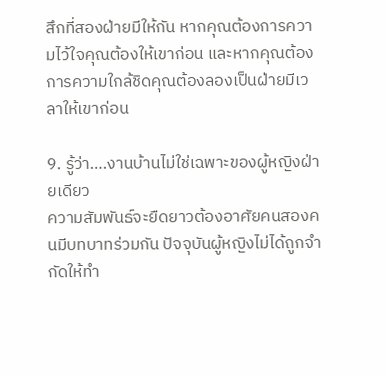สึกที่สองฝ่ายมีให้กัน หากคุณต้องการความไว้ใจคุณต้องให้เขาก่อน และหากคุณต้องการความใกล้ชิดคุณต้องลองเป็นฝ่ายมีเวลาให้เขาก่อน

9. รู้ว่า….งานบ้านไม่ใช่เฉพาะของผู้หญิงฝ่ายเดียว
ความสัมพันธ์จะยืดยาวต้องอาศัยคนสองคนมีบทบาทร่วมกัน ปัจจุบันผู้หญิงไม่ได้ถูกจำกัดให้ทำ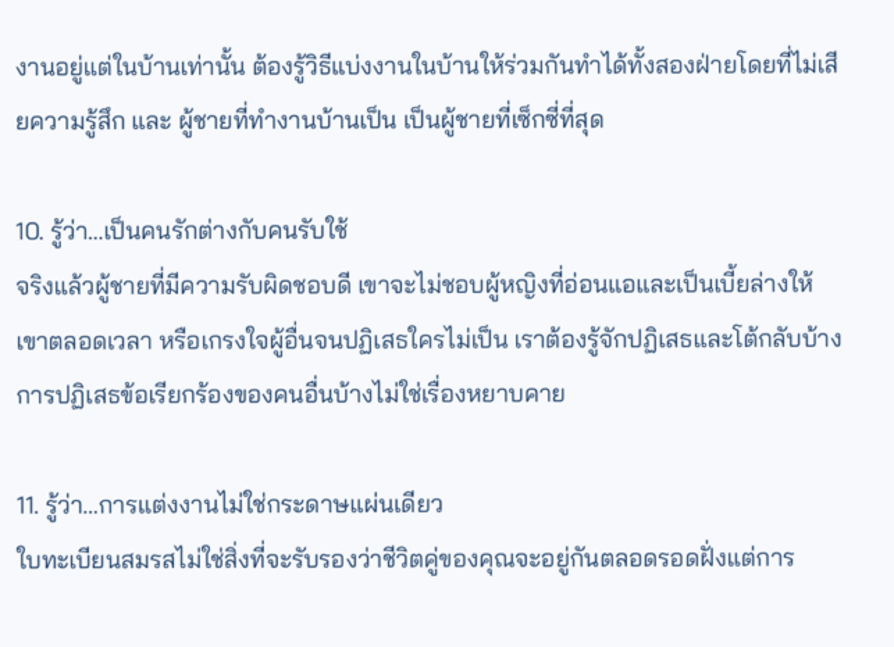งานอยู่แต่ในบ้านเท่านั้น ต้องรู้วิธีแบ่งงานในบ้านให้ร่วมกันทำได้ทั้งสองฝ่ายโดยที่ไม่เสียความรู้สึก และ ผู้ชายที่ทำงานบ้านเป็น เป็นผู้ชายที่เซ็กซี่ที่สุด

10. รู้ว่า…เป็นคนรักต่างกับคนรับใช้
จริงแล้วผู้ชายที่มีความรับผิดชอบดี เขาจะไม่ชอบผู้หญิงที่อ่อนแอและเป็นเบี้ยล่างให้เขาตลอดเวลา หรือเกรงใจผู้อื่นจนปฏิเสธใครไม่เป็น เราต้องรู้จักปฏิเสธและโต้กลับบ้าง การปฏิเสธข้อเรียกร้องของคนอื่นบ้างไม่ใช่เรื่องหยาบคาย

11. รู้ว่า…การแต่งงานไม่ใช่กระดาษแผ่นเดียว
ใบทะเบียนสมรสไม่ใช่สิ่งที่จะรับรองว่าชีวิตคู่ของคุณจะอยู่กันตลอดรอดฝั่งแต่การ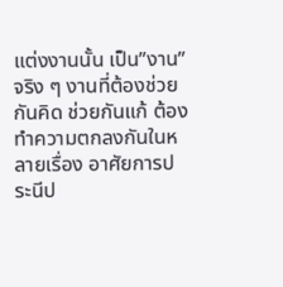แต่งงานนั้น เป็น”งาน”จริง ๆ งานที่ต้องช่วยกันคิด ช่วยกันแก้ ต้องทำความตกลงกันในหลายเรื่อง อาศัยการประนีป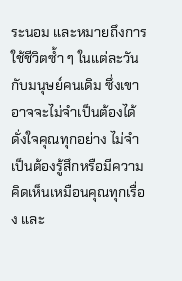ระนอม และหมายถึงการใช้ชีวิตซ้ำ ๆ ในแต่ละวันกับมนุษย์คนเดิม ซึ่งเขาอาจจะไม่จำเป็นต้องได้ดั่งใจคุณทุกอย่าง ไม่จำเป็นต้องรู้สึกหรือมีความคิดเห็นเหมือนคุณทุกเรื่อง และ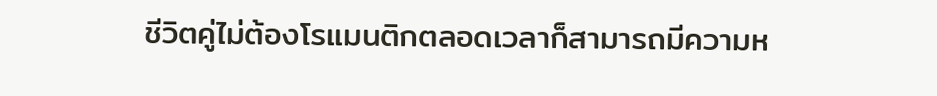ชีวิตคู่ไม่ต้องโรแมนติกตลอดเวลาก็สามารถมีความห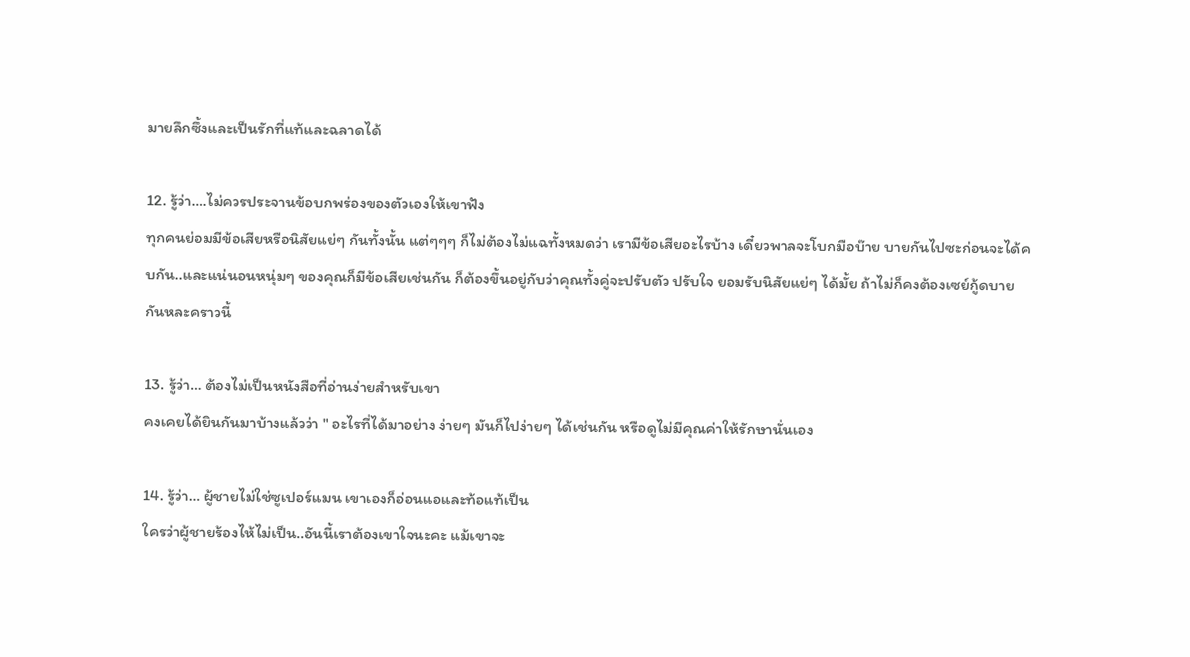มายลึกซึ้งและเป็นรักที่แท้และฉลาดได้

12. รู้ว่า….ไม่ควรประจานข้อบกพร่องของตัวเองให้เขาฟัง
ทุกคนย่อมมีข้อเสียหรือนิสัยแย่ๆ กันทั้งนั้น แต่ๆๆๆ ก็ไม่ต้องไม่แฉทั้งหมดว่า เรามีข้อเสียอะไรบ้าง เดี๋ยวพาลจะโบกมือบ๊าย บายกันไปซะก่อนจะได้คบกัน..และแน่นอนหนุ่มๆ ของคุณก็มีข้อเสียเช่นกัน ก็ต้องขึ้นอยู่กับว่าคุณทั้งคู่จะปรับตัว ปรับใจ ยอมรับนิสัยแย่ๆ ได้มั้ย ถ้าไม่ก็คงต้องเซย์กู้ดบายกันหละคราวนี้

13. รู้ว่า… ต้องไม่เป็นหนังสือที่อ่านง่ายสำหรับเขา
คงเคยได้ยินกันมาบ้างแล้วว่า " อะไรที่ได้มาอย่าง ง่ายๆ มันก็ไปง่ายๆ ได้เช่นกัน หรือดูไม่มีคุณค่าให้รักษานั่นเอง

14. รู้ว่า… ผู้ชายไม่ใช่ซูเปอร์แมน เขาเองก็อ่อนแอและท้อแท้เป็น
ใครว่าผู้ชายร้องไห้ไม่เป็น..อันนี้เราต้องเขาใจนะคะ แม้เขาจะ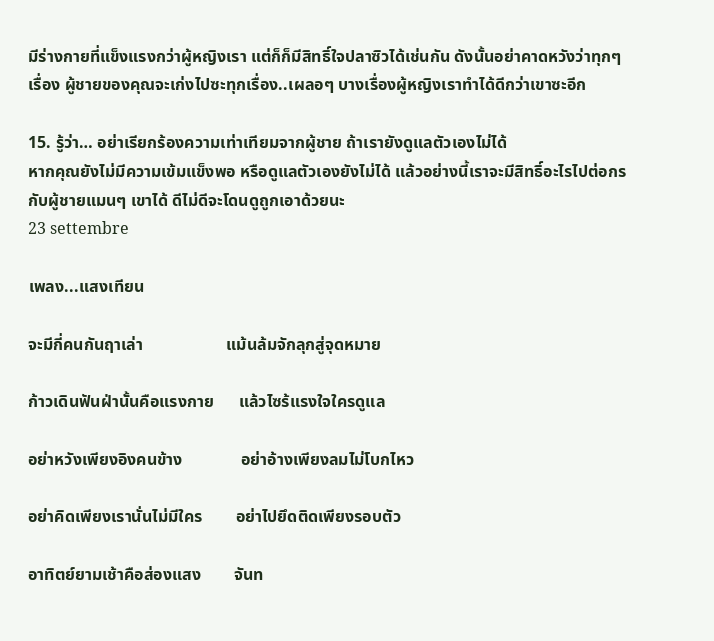มีร่างกายที่แข็งแรงกว่าผู้หญิงเรา แต่ก็ก็มีสิทธิ์ใจปลาซิวได้เช่นกัน ดังนั้นอย่าคาดหวังว่าทุกๆ เรื่อง ผู้ชายของคุณจะเก่งไปซะทุกเรื่อง..เผลอๆ บางเรื่องผู้หญิงเราทำได้ดีกว่าเขาซะอีก

15. รู้ว่า… อย่าเรียกร้องความเท่าเทียมจากผู้ชาย ถ้าเรายังดูแลตัวเองไม่ได้
หากคุณยังไม่มีความเข้มแข็งพอ หรือดูแลตัวเองยังไม่ได้ แล้วอย่างนี้เราจะมีสิทธิ์อะไรไปต่อกรกับผู้ชายแมนๆ เขาได้ ดีไม่ดีจะโดนดูถูกเอาด้วยนะ
23 settembre

เพลง...แสงเทียน

จะมีกี่คนกันฤาเล่า                    แม้นล้มจักลุกสู่จุดหมาย

ก้าวเดินฟันฝ่านั้นคือแรงกาย      แล้วไซร้แรงใจใครดูแล

อย่าหวังเพียงอิงคนข้าง              อย่าอ้างเพียงลมไม่โบกไหว

อย่าคิดเพียงเรานั่นไม่มีใคร        อย่าไปยึดติดเพียงรอบตัว

อาทิตย์ยามเช้าคือส่องแสง        จันท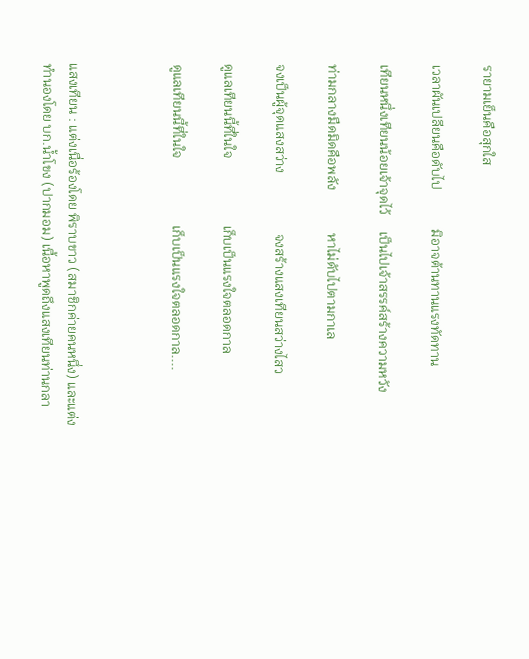รายามเย็นคือสุกใส

เวลาผันเปลียนคือดับไป            มิอาจต้านทานแรงทัดทาน

เทียนหนึ่งเทียนน้อยเจ้าจุดไว้     เป็นไปเจ้าสรรค์สร้างความหวัง

ท่ามกลางมืดมิดคือพลัง             หาไม่ดับไปตามกาเล

จงเป็นผู้จุดแสงสว่าง                  จงสร้างแสงเทียนสว่างไสว

ดูแลเทียนนี้ที่ในใจ                    เก็บเป็นแรงใจตลอดกาล

ดูแลเทียนนี้ที่ในใจ                    เก็บเป็นแรงใจตลอดกาล....



แสงเทียน : แต่งเนื่อร้องโดย พิราบขาว (สมาชิกค่ายคนหนึ่ง) และแต่งทำนองโดย บก.น้ำโขง (ปากมอม) เนื้อหาพูดถึงแสงเทียนท่านกลา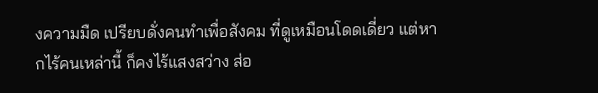งความมืด เปรียบดั่งคนทำเพื่อสังคม ที่ดูเหมือนโดดเดี่ยว แต่หากไร้คนเหล่านี้ ก็คงไร้แสงสว่าง ส่อ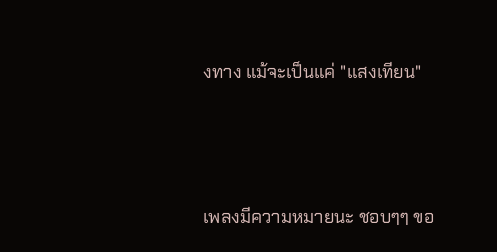งทาง แม้จะเป็นแค่ "แสงเทียน"



เพลงมีความหมายนะ ชอบๆๆ ขอ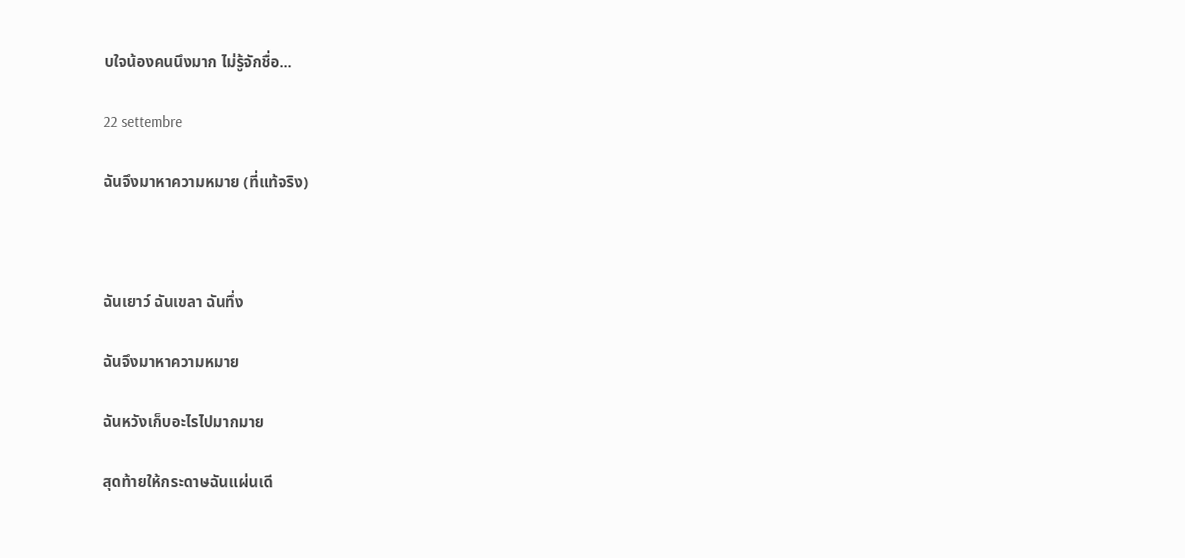บใจน้องคนนึงมาก ไม่รู้จักชื่อ...

22 settembre

ฉันจึงมาหาความหมาย (ที่แท้จริง)



ฉันเยาว์ ฉันเขลา ฉันทึ่ง

ฉันจึงมาหาความหมาย

ฉันหวังเก็บอะไรไปมากมาย

สุดท้ายให้กระดาษฉันแผ่นเดี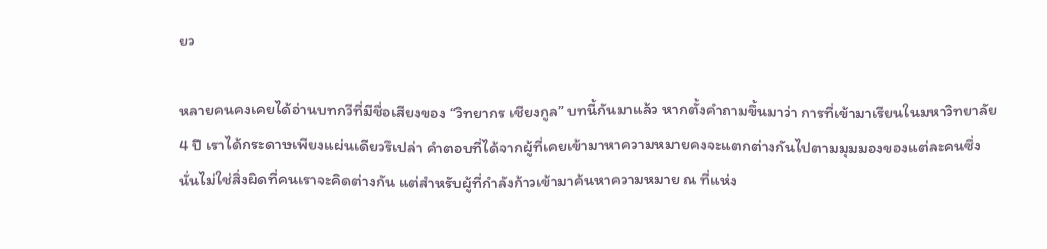ยว

หลายคนคงเคยได้อ่านบทกวีที่มีชื่อเสียงของ “วิทยากร เชียงกูล” บทนี้กันมาแล้ว หากตั้งคำถามขึ้นมาว่า การที่เข้ามาเรียนในมหาวิทยาลัย 4 ปี เราได้กระดาษเพียงแผ่นเดียวรึเปล่า คำตอบที่ได้จากผู้ที่เคยเข้ามาหาความหมายคงจะแตกต่างกันไปตามมุมมองของแต่ละคนซึ่งนั่นไม่ใช่สิ่งผิดที่คนเราจะคิดต่างกัน แต่สำหรับผู้ที่กำลังก้าวเข้ามาค้นหาความหมาย ณ ที่แห่ง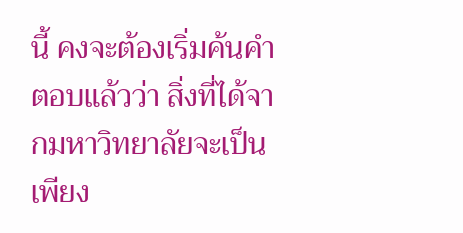นี้ คงจะต้องเริ่มค้นคำตอบแล้วว่า สิ่งที่ได้จากมหาวิทยาลัยจะเป็นเพียง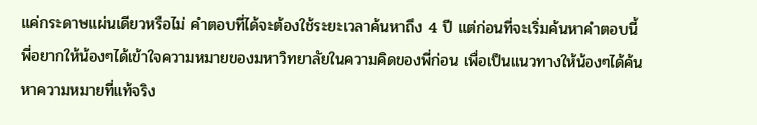แค่กระดาษแผ่นเดียวหรือไม่ คำตอบที่ได้จะต้องใช้ระยะเวลาค้นหาถึง 4 ปี แต่ก่อนที่จะเริ่มค้นหาคำตอบนี้ พี่อยากให้น้องๆได้เข้าใจความหมายของมหาวิทยาลัยในความคิดของพี่ก่อน เพื่อเป็นแนวทางให้น้องๆได้ค้นหาความหมายที่แท้จริง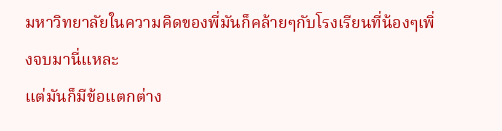มหาวิทยาลัยในความคิดของพี่มันก็คล้ายๆกับโรงเรียนที่น้องๆเพิ่งจบมานี่แหละ
แต่มันก็มีข้อแตกต่าง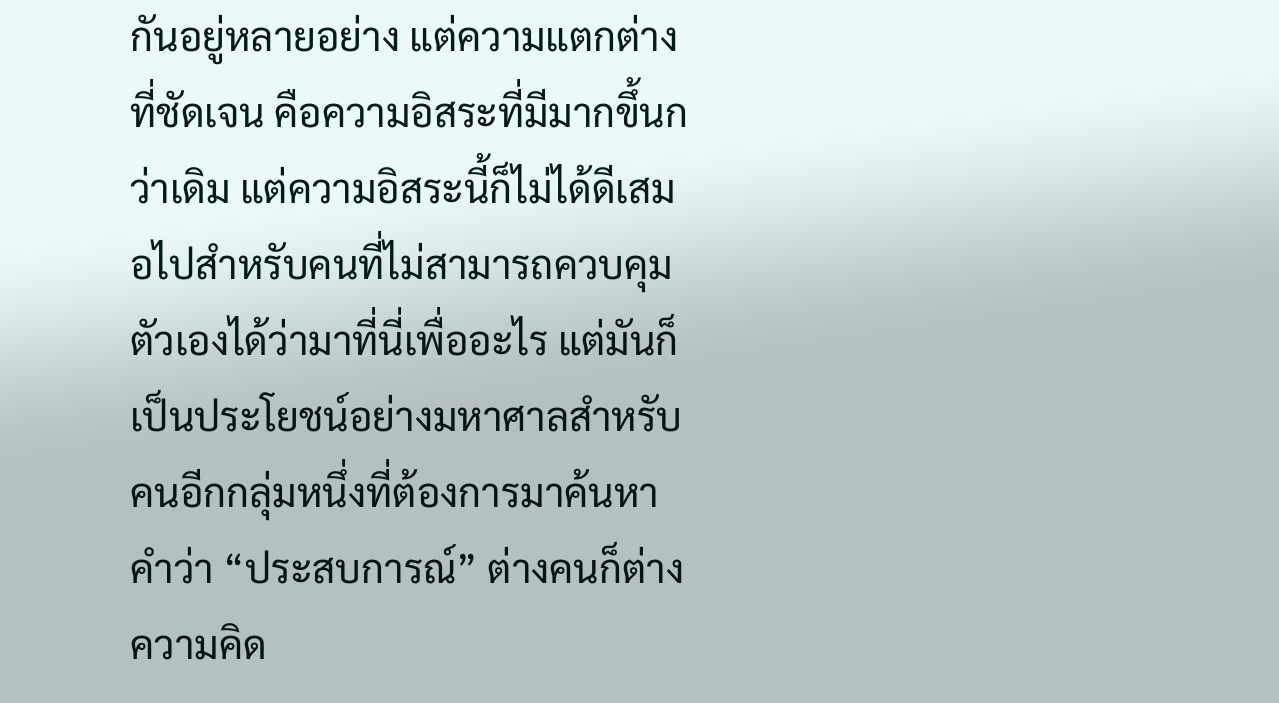กันอยู่หลายอย่าง แต่ความแตกต่างที่ชัดเจน คือความอิสระที่มีมากขึ้นกว่าเดิม แต่ความอิสระนี้ก็ไม่ได้ดีเสมอไปสำหรับคนที่ไม่สามารถควบคุมตัวเองได้ว่ามาที่นี่เพื่ออะไร แต่มันก็เป็นประโยชน์อย่างมหาศาลสำหรับคนอีกกลุ่มหนึ่งที่ต้องการมาค้นหา คำว่า “ประสบการณ์” ต่างคนก็ต่างความคิด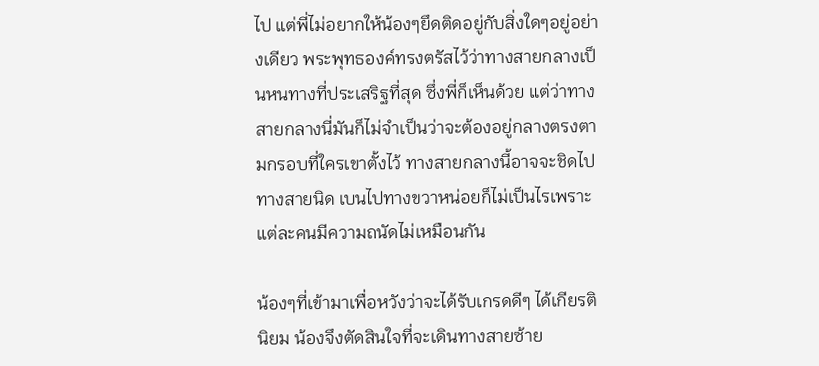ไป แต่พี่ไม่อยากให้น้องๆยึดติดอยู่กับสิ่งใดๆอยู่อย่างเดียว พระพุทธองค์ทรงตรัสไว้ว่าทางสายกลางเป็นหนทางที่ประเสริฐที่สุด ซึ่งพี่ก็เห็นด้วย แต่ว่าทางสายกลางนี่มันก็ไม่จำเป็นว่าจะต้องอยู่กลางตรงตามกรอบที่ใครเขาตั้งไว้ ทางสายกลางนี้อาจจะชิดไปทางสายนิด เบนไปทางขวาหน่อยก็ไม่เป็นไรเพราะแต่ละคนมีความถนัดไม่เหมือนกัน

น้องๆที่เข้ามาเพื่อหวังว่าจะได้รับเกรดดีๆ ได้เกียรตินิยม น้องจึงตัดสินใจที่จะเดินทางสายซ้าย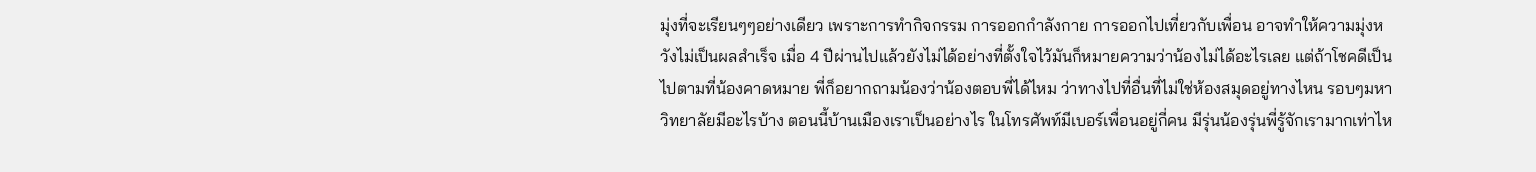มุ่งที่จะเรียนๆๆอย่างเดียว เพราะการทำกิจกรรม การออกกำลังกาย การออกไปเที่ยวกับเพื่อน อาจทำให้ความมุ่งหวังไม่เป็นผลสำเร็จ เมื่อ 4 ปีผ่านไปแล้วยังไม่ได้อย่างที่ตั้งใจไว้มันก็หมายความว่าน้องไม่ได้อะไรเลย แต่ถ้าโชคดีเป็นไปตามที่น้องคาดหมาย พี่ก็อยากถามน้องว่าน้องตอบพี่ได้ไหม ว่าทางไปที่อื่นที่ไม่ใช่ห้องสมุดอยู่ทางไหน รอบๆมหาวิทยาลัยมีอะไรบ้าง ตอนนี้บ้านเมืองเราเป็นอย่างไร ในโทรศัพท์มีเบอร์เพื่อนอยู่กี่คน มีรุ่นน้องรุ่นพี่รู้จักเรามากเท่าไห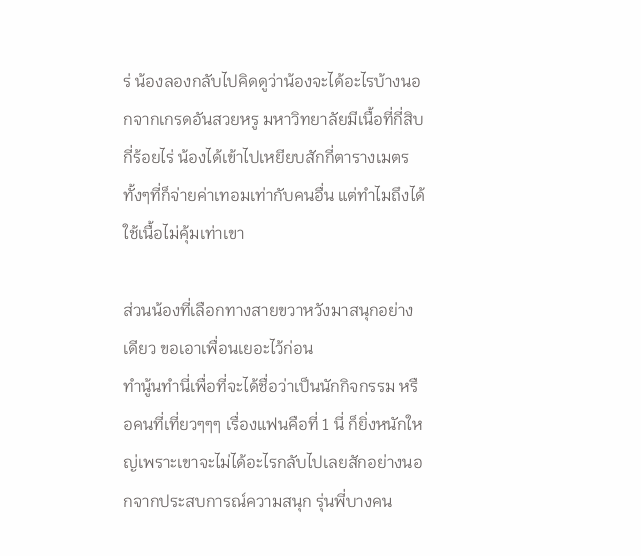ร่ น้องลองกลับไปคิดดูว่าน้องจะได้อะไรบ้างนอกจากเกรดอันสวยหรู มหาวิทยาลัยมีเนื้อที่กี่สิบกี่ร้อยไร่ น้องได้เข้าไปเหยียบสักกี่ตารางเมตร ทั้งๆที่ก็จ่ายค่าเทอมเท่ากับคนอื่น แต่ทำไมถึงได้ใช้เนื้อไม่คุ้มเท่าเขา

ส่วนน้องที่เลือกทางสายขวาหวังมาสนุกอย่างเดียว ขอเอาเพื่อนเยอะไว้ก่อน
ทำนู้นทำนี่เพื่อที่จะได้ชื่อว่าเป็นนักกิจกรรม หรือคนที่เที่ยวๆๆๆ เรื่องแฟนคือที่ 1 นี่ ก็ยิ่งหนักใหญ่เพราะเขาจะไม่ได้อะไรกลับไปเลยสักอย่างนอกจากประสบการณ์ความสนุก รุ่นพี่บางคน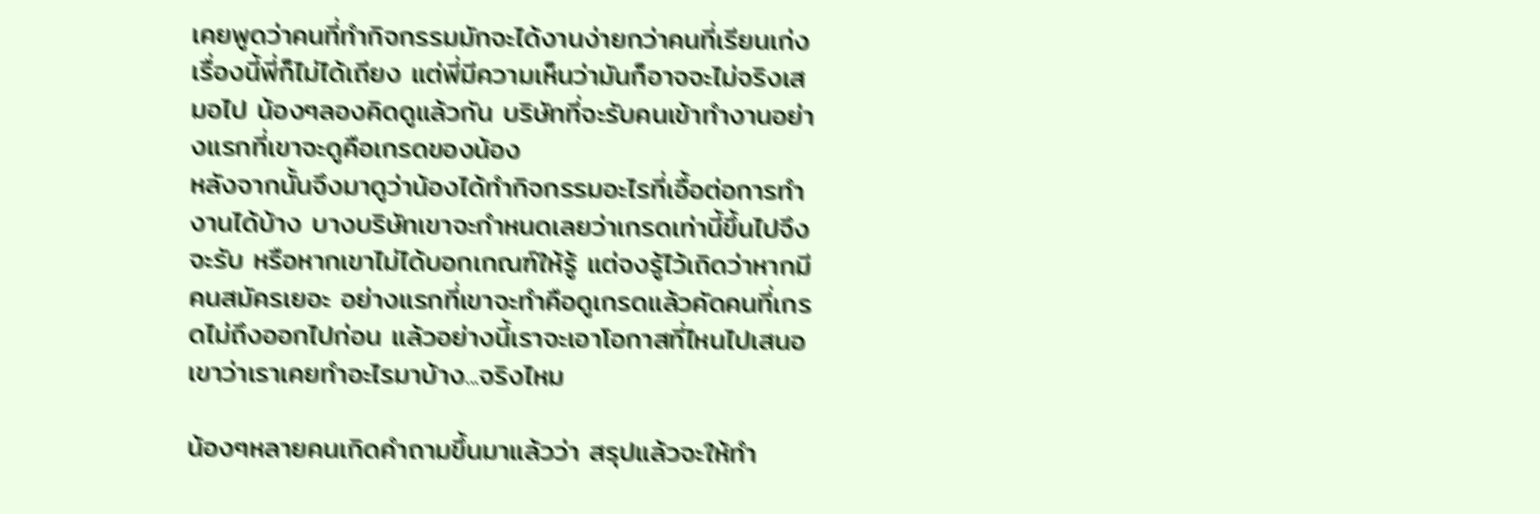เคยพูดว่าคนที่ทำกิจกรรมมักจะได้งานง่ายกว่าคนที่เรียนเก่ง เรื่องนี้พี่ก็ไม่ได้เถียง แต่พี่มีความเห็นว่ามันก็อาจจะไม่จริงเสมอไป น้องๆลองคิดดูแล้วกัน บริษัทที่จะรับคนเข้าทำงานอย่างแรกที่เขาจะดูคือเกรดของน้อง
หลังจากนั้นจึงมาดูว่าน้องได้ทำกิจกรรมอะไรที่เอื้อต่อการทำงานได้บ้าง บางบริษัทเขาจะกำหนดเลยว่าเกรดเท่านี้ขึ้นไปจึงจะรับ หรือหากเขาไม่ได้บอกเกณฑ์ให้รู้ แต่จงรู้ไว้เถิดว่าหากมีคนสมัครเยอะ อย่างแรกที่เขาจะทำคือดูเกรดแล้วคัดคนที่เกรดไม่ถึงออกไปก่อน แล้วอย่างนี้เราจะเอาโอกาสที่ไหนไปเสนอเขาว่าเราเคยทำอะไรมาบ้าง...จริงไหม

น้องๆหลายคนเกิดคำถามขึ้นมาแล้วว่า สรุปแล้วจะให้ทำ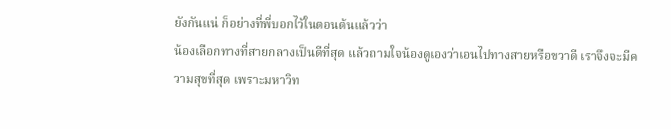ยังกันแน่ ก็อย่างที่พี่บอกไว้ในตอนต้นแล้วว่า
น้องเลือกทางที่สายกลางเป็นดีที่สุด แล้วถามใจน้องดูเองว่าเอนไปทางสายหรือขวาดี เราจึงจะมีความสุขที่สุด เพราะมหาวิท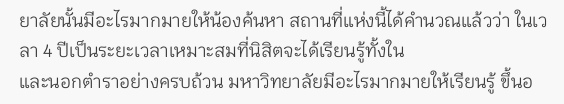ยาลัยนั้นมีอะไรมากมายให้น้องค้นหา สถานที่แห่งนี้ได้คำนวณแล้วว่า ในเวลา 4 ปีเป็นระยะเวลาเหมาะสมที่นิสิตจะได้เรียนรู้ทั้งใน
และนอกตำราอย่างครบถ้วน มหาวิทยาลัยมีอะไรมากมายให้เรียนรู้ ขึ้นอ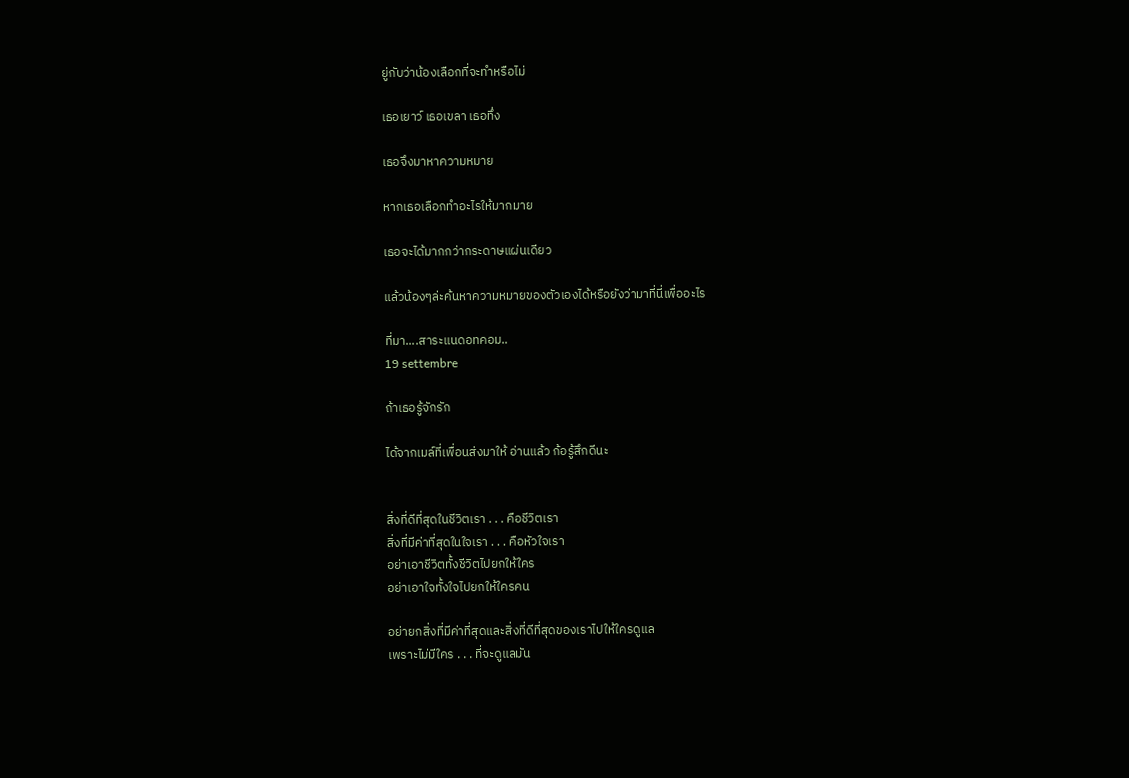ยู่กับว่าน้องเลือกที่จะทำหรือไม่

เธอเยาว์ เธอเขลา เธอทึ่ง

เธอจึงมาหาความหมาย

หากเธอเลือกทำอะไรให้มากมาย

เธอจะได้มากกว่ากระดาษแผ่นเดียว

แล้วน้องๆล่ะค้นหาความหมายของตัวเองได้หรือยังว่ามาที่นี่เพื่ออะไร

ที่มา....สาระแนดอทคอม..
19 settembre

ถ้าเธอรู้จักรัก

ได้จากเมล์ที่เพื่อนส่งมาให้ อ่านแล้ว ก้อรู้สึกดีนะ


สิ่งที่ดีที่สุดในชีวิตเรา . . . คือชีวิตเรา
สิ่งที่มีค่าที่สุดในใจเรา . . . คือหัวใจเรา
อย่าเอาชีวิตทั้งชีวิตไปยกให้ใคร
อย่าเอาใจทั้งใจไปยกให้ใครคน

อย่ายกสิ่งที่มีค่าที่สุดและสิ่งที่ดีที่สุดของเราไปให้ใครดูแล
เพราะไม่มีใคร . . . ที่จะดูแลมัน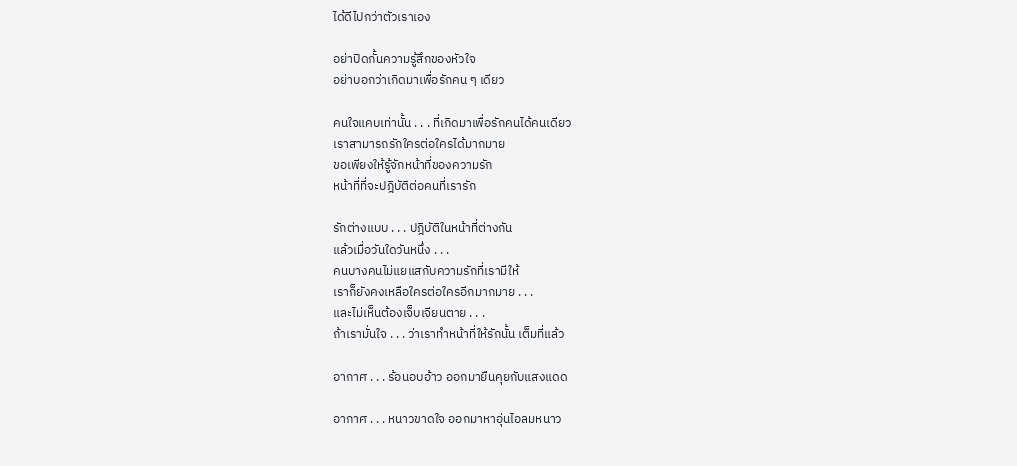ได้ดีไปกว่าตัวเราเอง

อย่าปิดกั้นความรู้สึกของหัวใจ
อย่าบอกว่าเกิดมาเพื่อรักคน ๆ เดียว

คนใจแคบเท่านั้น . . . ที่เกิดมาเพื่อรักคนได้คนเดียว
เราสามารถรักใครต่อใครได้มากมาย
ขอเพียงให้รู้จักหน้าที่ของความรัก
หน้าที่ที่จะปฎิบัติต่อคนที่เรารัก

รักต่างแบบ . . . ปฎิบัติในหน้าที่ต่างกัน
แล้วเมื่อวันใดวันหนึ่ง . . .
คนบางคนไม่แยแสกับความรักที่เรามีให้
เราก็ยังคงเหลือใครต่อใครอีกมากมาย . . .
และไม่เห็นต้องเจ็บเจียนตาย . . .
ถ้าเรามั่นใจ . . . ว่าเราทำหน้าที่ให้รักนั้น เต็มที่แล้ว

อากาศ . . . ร้อนอบอ้าว ออกมายืนคุยกับแสงแดด

อากาศ . . . หนาวขาดใจ ออกมาหาอุ่นไอลมหนาว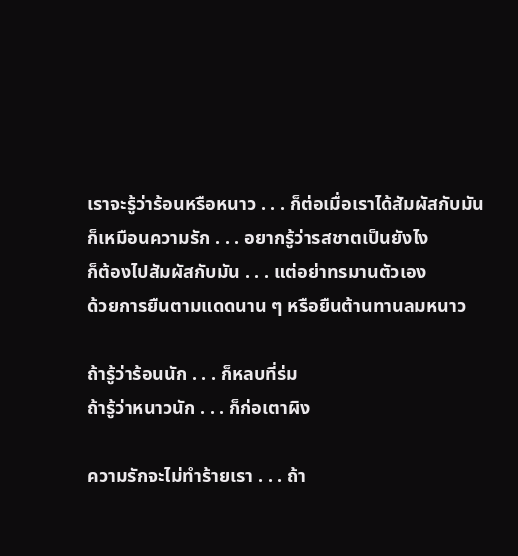เราจะรู้ว่าร้อนหรือหนาว . . . ก็ต่อเมื่อเราได้สัมผัสกับมัน
ก็เหมือนความรัก . . . อยากรู้ว่ารสชาตเป็นยังไง
ก็ต้องไปสัมผัสกับมัน . . . แต่อย่าทรมานตัวเอง
ด้วยการยืนตามแดดนาน ๆ หรือยืนต้านทานลมหนาว

ถ้ารู้ว่าร้อนนัก . . . ก็หลบที่ร่ม
ถ้ารู้ว่าหนาวนัก . . . ก็ก่อเตาผิง

ความรักจะไม่ทำร้ายเรา . . . ถ้า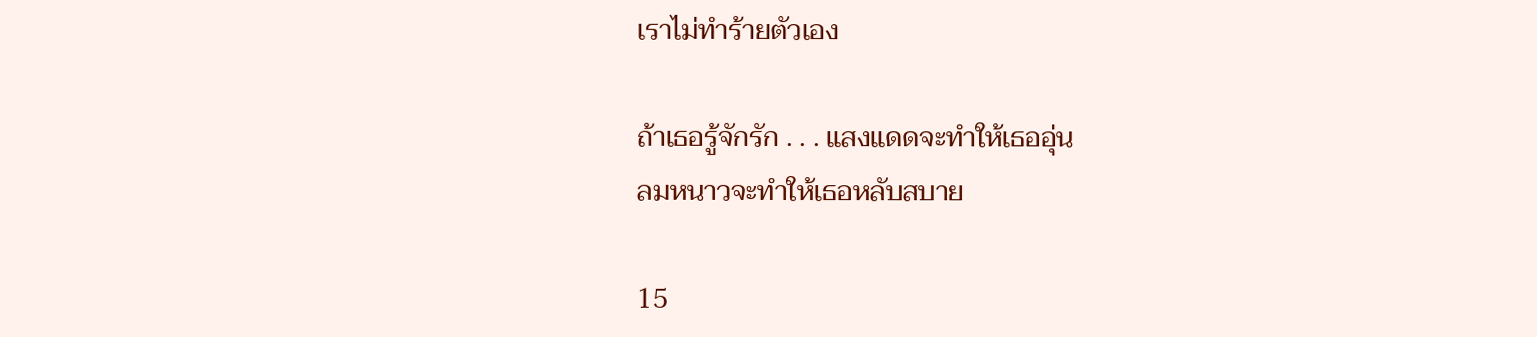เราไม่ทำร้ายตัวเอง

ถ้าเธอรู้จักรัก . . . แสงแดดจะทำให้เธออุ่น
ลมหนาวจะทำให้เธอหลับสบาย

15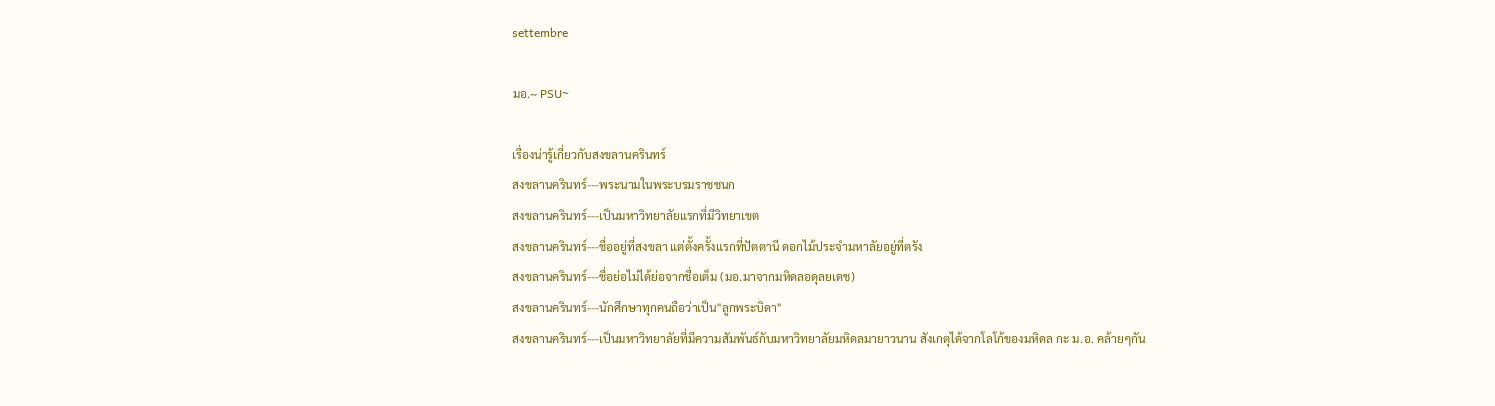settembre

มอ.~ PSU~

เรื่องน่ารู้เกี่ยวกับสงขลานครินทร์
สงขลานครินทร์---พระนามในพระบรมราชชนก
สงขลานครินทร์---เป็นมหาวิทยาลัยแรกที่มีวิทยาเขต
สงขลานครินทร์---ชื่ออยู่ที่สงขลา แต่ตั้งครั้งแรกที่ปัตตานี ดอกไม้ประจำมหาลัยอยู่ที่ตรัง
สงขลานครินทร์---ชื่อย่อไม่ได้ย่อจากชื่อเต็ม (มอ.มาจากมหิดลอดุลยเดช)
สงขลานครินทร์---นักศึกษาทุกคนถือว่าเป็น"ลูกพระบิดา"
สงขลานครินทร์---เป็นมหาวิทยาลัยที่มีความสัมพันธ์กับมหาวิทยาลัยมหิดลมายาวนาน สังเกตุได้จากโลโก้ของมหิดล กะ ม.อ. คล้ายๆกัน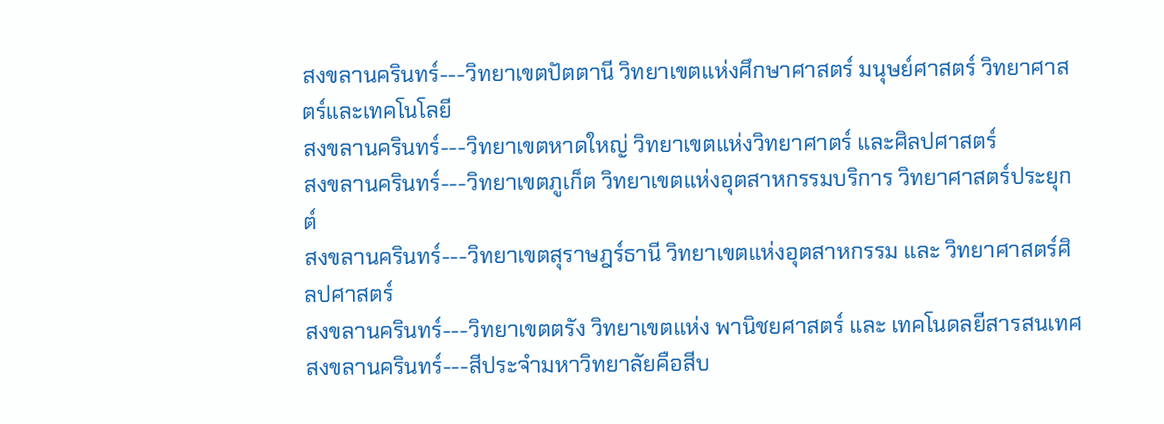สงขลานครินทร์---วิทยาเขตปัตตานี วิทยาเขตแห่งศึกษาศาสตร์ มนุษย์ศาสตร์ วิทยาศาสตร์และเทคโนโลยี
สงขลานครินทร์---วิทยาเขตหาดใหญ่ วิทยาเขตแห่งวิทยาศาตร์ และศิลปศาสตร์
สงขลานครินทร์---วิทยาเขตภูเก็ต วิทยาเขตแห่งอุตสาหกรรมบริการ วิทยาศาสตร์ประยุกต์
สงขลานครินทร์---วิทยาเขตสุราษฎร์ธานี วิทยาเขตแห่งอุตสาหกรรม และ วิทยาศาสตร์ศิลปศาสตร์
สงขลานครินทร์---วิทยาเขตตรัง วิทยาเขตแห่ง พานิชยศาสตร์ และ เทคโนดลยีสารสนเทศ
สงขลานครินทร์---สีประจำมหาวิทยาลัยคือสีบ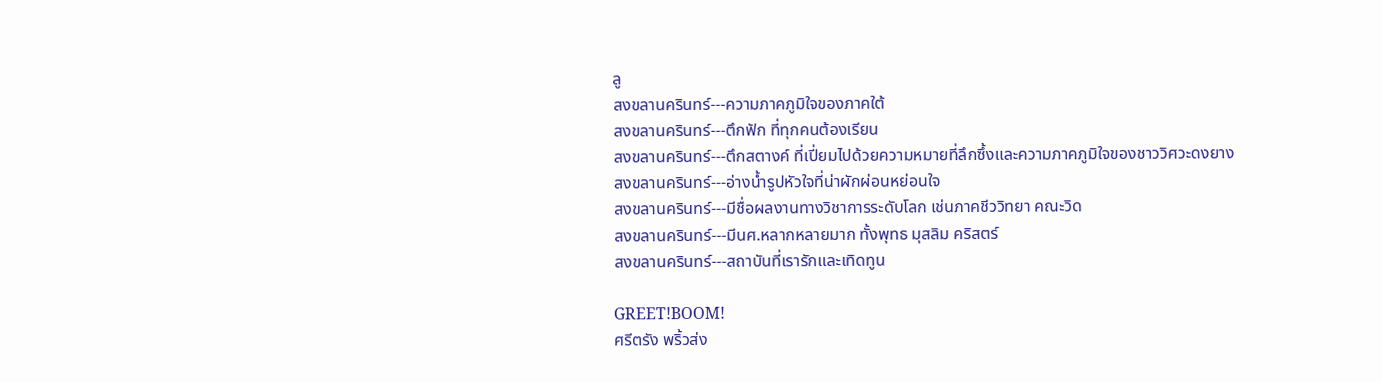ลู
สงขลานครินทร์---ความภาคภูมิใจของภาคใต้
สงขลานครินทร์---ตึกฟัก ที่ทุกคนต้องเรียน
สงขลานครินทร์---ตึกสตางค์ ที่เปี่ยมไปด้วยความหมายที่ลึกซึ้งและความภาคภูมิใจของชาววิศวะดงยาง
สงขลานครินทร์---อ่างน้ำรูปหัวใจที่น่าผักผ่อนหย่อนใจ
สงขลานครินทร์---มีชื่อผลงานทางวิชาการระดับโลก เช่นภาคชีววิทยา คณะวิด
สงขลานครินทร์---มีนศ.หลากหลายมาก ทั้งพุทธ มุสลิม คริสตร์
สงขลานครินทร์---สถาบันที่เรารักและเทิดทูน

GREET!BOOM!
ศรีตรัง พริ้วส่ง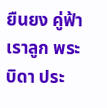ยืนยง คู่ฟ้า
เราลูก พระบิดา ประ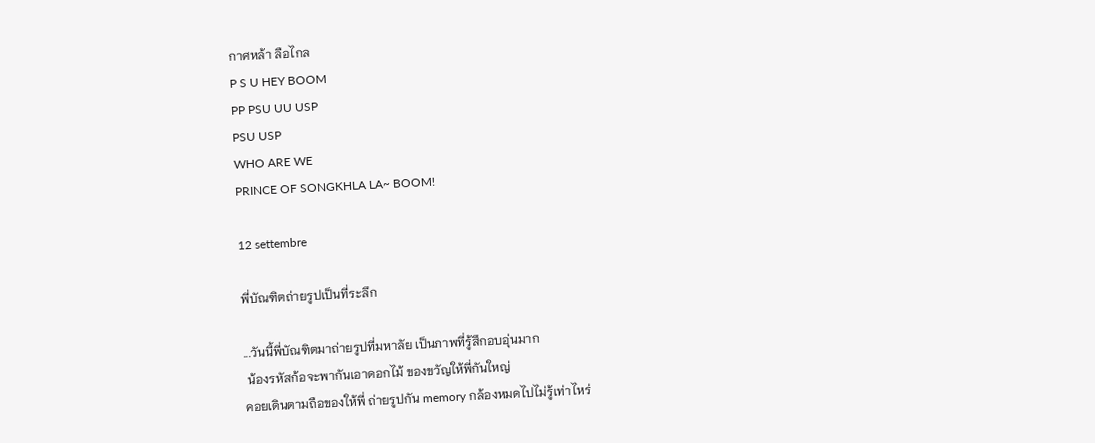กาศหล้า ลือไกล
P S U HEY BOOM
PP PSU UU USP
PSU USP
WHO ARE WE
PRINCE OF SONGKHLA LA~ BOOM!

12 settembre

พี่บัณฑิตถ่ายรูปเป็นที่ระลึก

...วันนี้พี่บัณฑิตมาถ่ายรูปที่มหาลัย เป็นภาพที่รู้สึกอบอุ่นมาก
 น้องรหัสก้อจะพากันเอาดอกไม้ ของขวัญให้พี่กันใหญ่
คอยเดินตามถือของให้พี่ ถ่ายรูปกัน memory กล้องหมดไปไม่รู้เท่าไหร่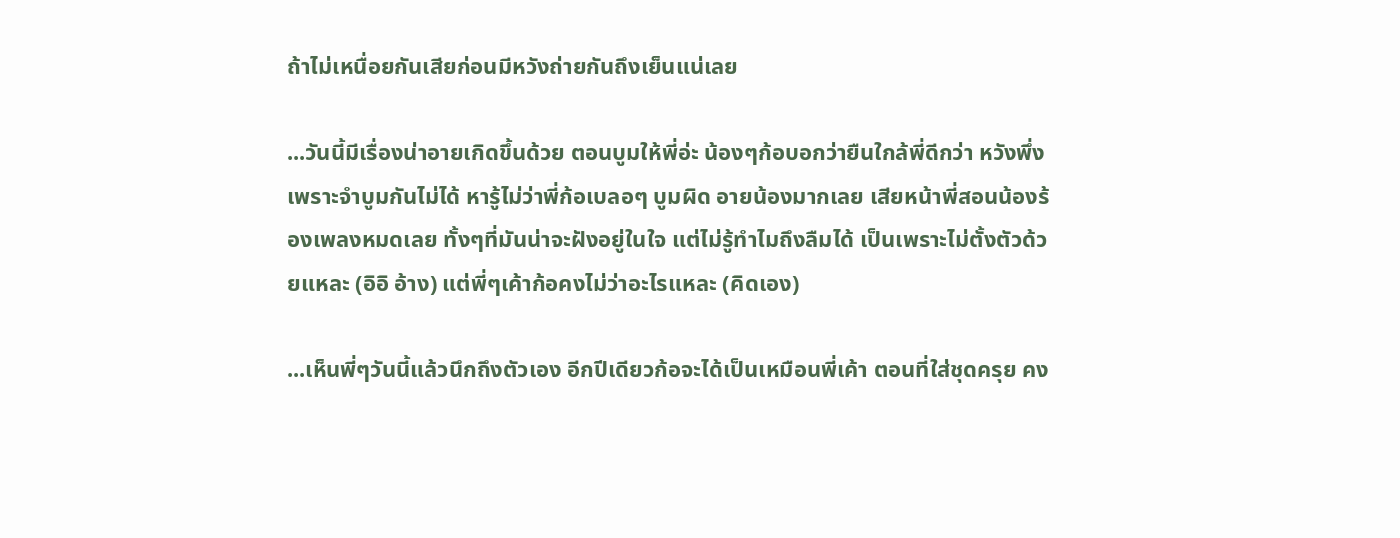ถ้าไม่เหนื่อยกันเสียก่อนมีหวังถ่ายกันถึงเย็นแน่เลย

...วันนี้มีเรื่องน่าอายเกิดขึ้นด้วย ตอนบูมให้พี่อ่ะ น้องๆก้อบอกว่ายืนใกล้พี่ดีกว่า หวังพึ่งเพราะจำบูมกันไม่ได้ หารู้ไม่ว่าพี่ก้อเบลอๆ บูมผิด อายน้องมากเลย เสียหน้าพี่สอนน้องร้องเพลงหมดเลย ทั้งๆที่มันน่าจะฝังอยู่ในใจ แต่ไม่รู้ทำไมถึงลืมได้ เป็นเพราะไม่ตั้งตัวด้วยแหละ (อิอิ อ้าง) แต่พี่ๆเค้าก้อคงไม่ว่าอะไรแหละ (คิดเอง)

...เห็นพี่ๆวันนี้แล้วนึกถึงตัวเอง อีกปีเดียวก้อจะได้เป็นเหมือนพี่เค้า ตอนที่ใส่ชุดครุย คง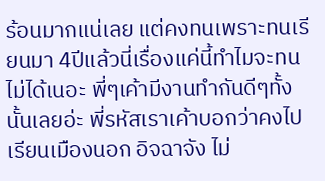ร้อนมากแน่เลย แต่คงทนเพราะทนเรียนมา 4ปีแล้วนี่เรื่องแค่นี้ทำไมจะทนไม่ได้เนอะ พี่ๆเค้ามีงานทำกันดีๆทั้งนั้นเลยอ่ะ พี่รหัสเราเค้าบอกว่าคงไปเรียนเมืองนอก อิจฉาจัง ไม่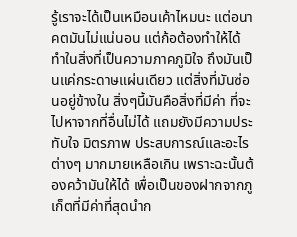รู้เราจะได้เป็นเหมือนเค้าไหมนะ แต่อนาคตมันไม่แน่นอน แต่ก้อต้องทำให้ได้ ทำในสิ่งที่เป็นความภาคภูมิใจ ถึงมันเป็นแค่กระดาษแผ่นเดียว แต่สิ่งที่มันซ่อนอยู่ข้างใน สิ่งๆนี้มันคือสิ่งที่มีค่า ที่จะไปหาจากที่อื่นไม่ได้ แถมยังมีความประทับใจ มิตรภาพ ประสบการณ์และอะไรต่างๆ มากมายเหลือเกิน เพราะฉะนั้นต้องคว้ามันให้ได้ เพื่อเป็นของฝากจากภูเก็ตที่มีค่าที่สุดนำก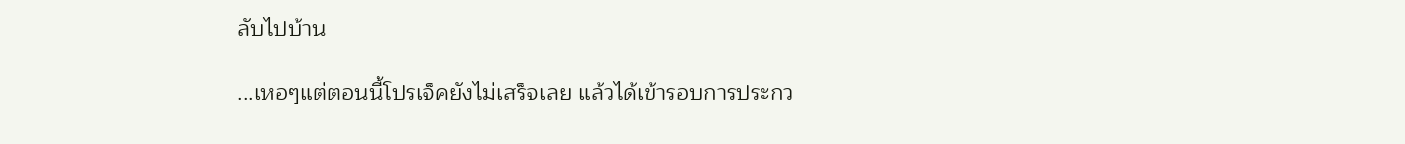ลับไปบ้าน

...เหอๆแต่ตอนนี้โปรเจ็คยังไม่เสร็จเลย แล้วได้เข้ารอบการประกว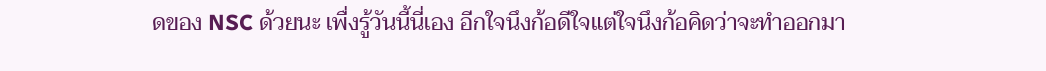ดของ NSC ด้วยนะ เพื่งรู้วันนี้นี่เอง อีกใจนึงก้อดีใจแต่ใจนึงก้อคิดว่าจะทำออกมา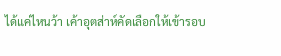ได้แค่ไหนว้า เค้าอุตส่าห์คัดเลือกให้เข้ารอบ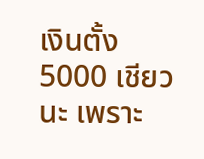เงินตั้ง 5000 เชียวนะ เพราะ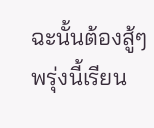ฉะนั้นต้องสู้ๆ พรุ่งนี้เรียน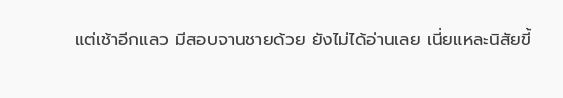แต่เช้าอีกแลว มีสอบจานชายด้วย ยังไม่ได้อ่านเลย เนี่ยแหละนิสัยขี้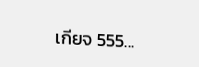เกียจ 555...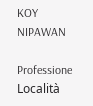KOY NIPAWAN

Professione
Località